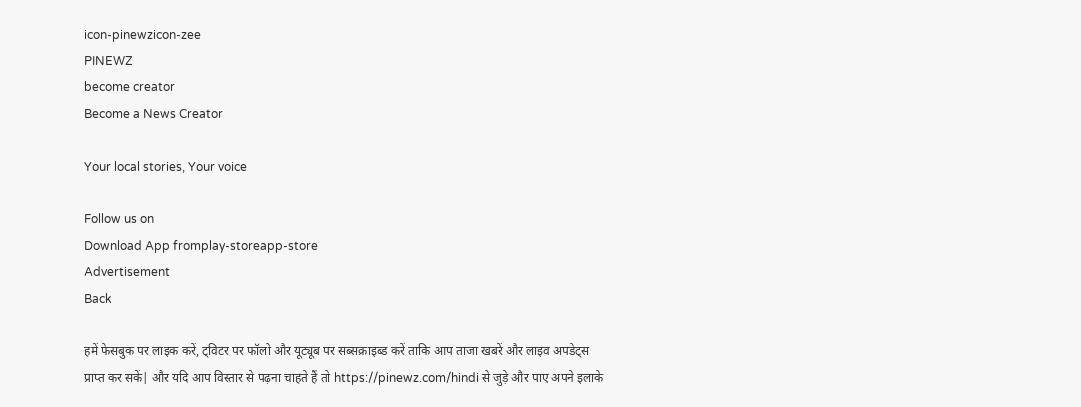icon-pinewzicon-zee
PINEWZ
become creator
Become a News Creator

Your local stories, Your voice

Follow us on
Download App fromplay-storeapp-store
Advertisement
Back

हमें फेसबुक पर लाइक करें, ट्विटर पर फॉलो और यूट्यूब पर सब्सक्राइब्ड करें ताकि आप ताजा खबरें और लाइव अपडेट्स प्राप्त कर सकें| और यदि आप विस्तार से पढ़ना चाहते हैं तो https://pinewz.com/hindi से जुड़े और पाए अपने इलाके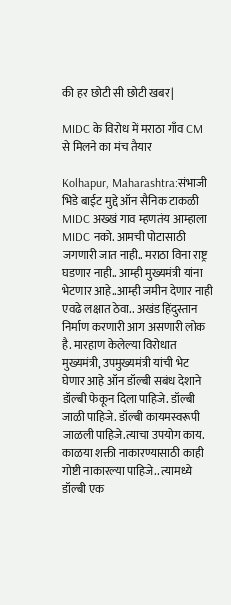की हर छोटी सी छोटी खबर|

MIDC के विरोध में मराठा गाँव CM से मिलने का मंच तैयार

Kolhapur, Maharashtra:संभाजी भिडे बाईट मुद्दे ऑन सैनिक टाकळी MIDC अख्खं गाव म्हणतंय आम्हाला MIDC नको. आमची पोटासाठी जगणारी जात नाही.. मराठा विना राष्ट्र घडणार नाही.. आम्ही मुख्यमंत्री यांना भेटणार आहे..आम्ही जमीन देणार नाही एवढे लक्षात ठेवा.. अखंड हिंदुस्तान निर्माण करणारी आग असणारी लोक है. मारहाण केलेल्या विरोधात मुख्यमंत्री, उपमुख्यमंत्री यांची भेट घेणार आहे ऑन डॉल्बी सबंध देशाने डॉल्बी फेकून दिला पाहिजे. डॉल्बी जाळी पाहिजे. डॉल्बी कायमस्वरूपी जाळली पाहिजे.त्याचा उपयोग काय. काळया शक्ती नाकारण्यासाठी काही गोष्टी नाकारल्या पाहिजे.. त्यामध्ये डॉल्बी एक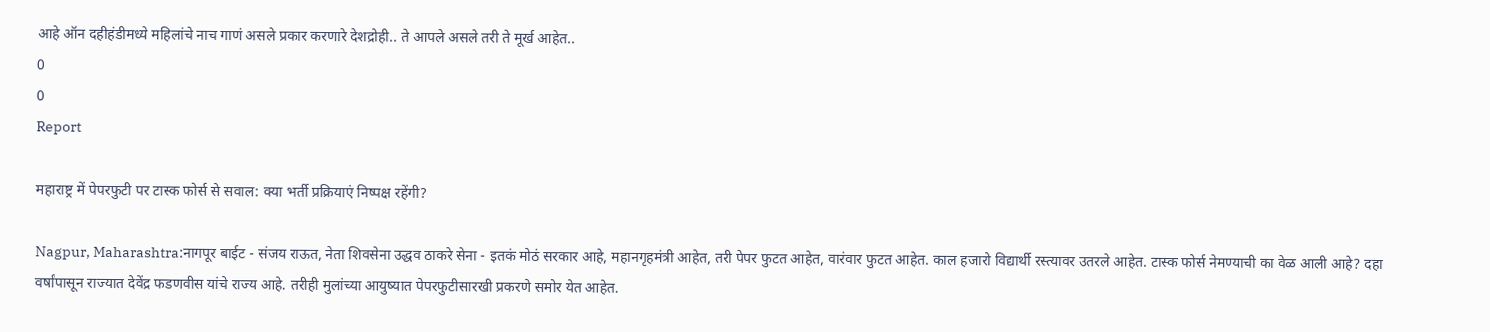आहे ऑन दहीहंडीमध्ये महिलांचे नाच गाणं असले प्रकार करणारे देशद्रोही.. ते आपले असले तरी ते मूर्ख आहेत..
0
0
Report

महाराष्ट्र में पेपरफुटी पर टास्क फोर्स से सवाल: क्या भर्ती प्रक्रियाएं निष्पक्ष रहेंगी?

Nagpur, Maharashtra:नागपूर बाईट - संजय राऊत, नेता शिवसेना उद्धव ठाकरे सेना - इतकं मोठं सरकार आहे, महानगृहमंत्री आहेत, तरी पेपर फुटत आहेत, वारंवार फुटत आहेत. काल हजारो विद्यार्थी रस्त्यावर उतरले आहेत. टास्क फोर्स नेमण्याची का वेळ आली आहे? दहा वर्षांपासून राज्यात देवेंद्र फडणवीस यांचे राज्य आहे. तरीही मुलांच्या आयुष्यात पेपरफुटीसारखी प्रकरणे समोर येत आहेत.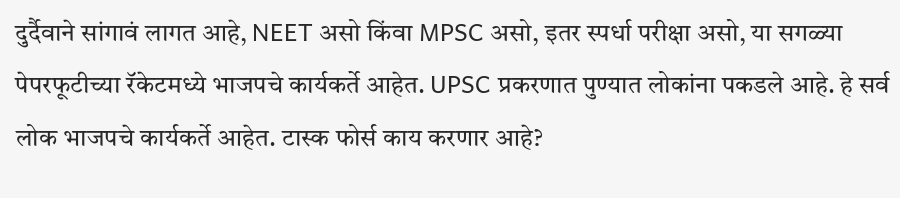दुर्दैवाने सांगावं लागत आहे, NEET असो किंवा MPSC असो, इतर स्पर्धा परीक्षा असो, या सगळ्या पेपरफूटीच्या रॅकेटमध्ये भाजपचे कार्यकर्ते आहेत. UPSC प्रकरणात पुण्यात लोकांना पकडले आहे. हे सर्व लोक भाजपचे कार्यकर्ते आहेत. टास्क फोर्स काय करणार आहे?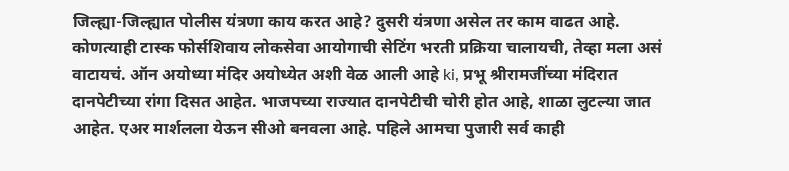जिल्ह्या-जिल्ह्यात पोलीस यंत्रणा काय करत आहे? दुसरी यंत्रणा असेल तर काम वाढत आहे. कोणत्याही टास्क फोर्सशिवाय लोकसेवा आयोगाची सेटिंग भरती प्रक्रिया चालायची, तेव्हा मला असं वाटायचं. ऑन अयोध्या मंदिर अयोध्येत अशी वेळ आली आहे ki, प्रभू श्रीरामजींच्या मंदिरात दानपेटीच्या रांगा दिसत आहेत. भाजपच्या राज्यात दानपेटीची चोरी होत आहे, शाळा लुटल्या जात आहेत. एअर मार्शलला येऊन सीओ बनवला आहे. पहिले आमचा पुजारी सर्व काही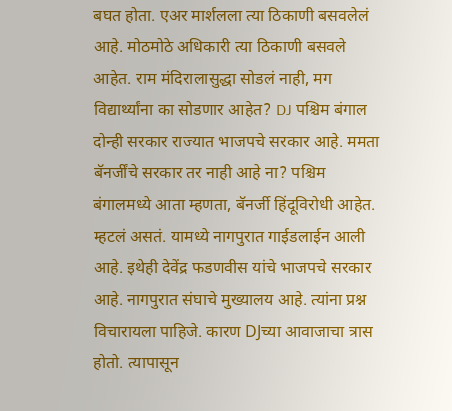बघत होता. एअर मार्शलला त्या ठिकाणी बसवलेलं आहे. मोठमोठे अधिकारी त्या ठिकाणी बसवले आहेत. राम मंदिरालासुद्धा सोडलं नाही, मग विद्यार्थ्यांना का सोडणार आहेत? DJ पश्चिम बंगाल दोन्ही सरकार राज्यात भाजपचे सरकार आहे. ममता बॅनर्जींचे सरकार तर नाही आहे ना? पश्चिम बंगालमध्ये आता म्हणता, बॅनर्जी हिंदूविरोधी आहेत. म्हटलं असतं. यामध्ये नागपुरात गाईडलाईन आली आहे. इथेही देवेंद्र फडणवीस यांचे भाजपचे सरकार आहे. नागपुरात संघाचे मुख्यालय आहे. त्यांना प्रश्न विचारायला पाहिजे. कारण DJच्या आवाजाचा त्रास होतो. त्यापासून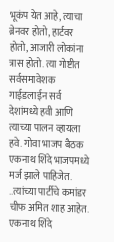भूकंप येत आहे, त्याचा ब्रेनवर होतो, हार्टवर होतो, आजारी लोकांना त्रास होतो. त्या गोष्टीत सर्वसमावेशक गाईडलाईन सर्व देशांमध्ये हवी आणि त्याच्या पालन व्हायला हवे. गोवा भाजप बैठक एकनाथ शिंदे भाजपमध्ये मर्ज झाले पाहिजेत. ..त्यांच्या पार्टीचे कमांडर चीफ अमित शाह आहेत. एकनाथ शिंदे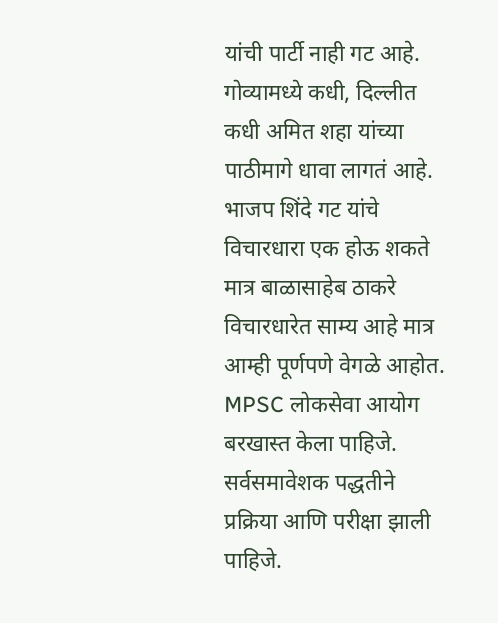यांची पार्टी नाही गट आहे. गोव्यामध्ये कधी, दिल्लीत कधी अमित शहा यांच्या पाठीमागे धावा लागतं आहे. भाजप शिंदे गट यांचे विचारधारा एक होऊ शकते मात्र बाळासाहेब ठाकरे विचारधारेत साम्य आहे मात्र आम्ही पूर्णपणे वेगळे आहोत. MPSC लोकसेवा आयोग बरखास्त केला पाहिजे. सर्वसमावेशक पद्धतीने प्रक्रिया आणि परीक्षा झाली पाहिजे.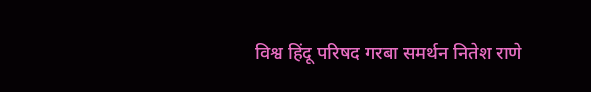विश्व हिंदू परिषद गरबा समर्थन नितेश राणे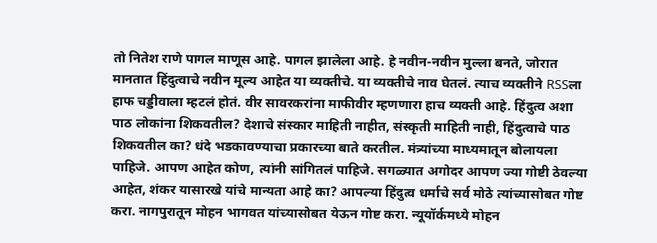तो नितेश राणे पागल माणूस आहे. पागल झालेला आहे. हे नवीन-नवीन मुल्ला बनते, जोरात मानतात हिंदुत्वाचे नवीन मूल्य आहेत या व्यक्तीचे. या व्यक्तीचे नाव घेतलं. त्याच व्यक्तीने RSSला हाफ चड्डीवाला म्हटलं होतं. वीर सावरकरांना माफीवीर म्हणणारा हाच व्यक्ती आहे. हिंदुत्व अशा पाठ लोकांना शिकवतील? देशाचे संस्कार माहिती नाहीत, संस्कृती माहिती नाही, हिंदुत्वाचे पाठ शिकवतील का? धंदे भडकावण्याचा प्रकारच्या बाते करतील. मंत्र्यांच्या माध्यमातून बोलायला पाहिजे. आपण आहेत कोण, त्यांनी सांगितलं पाहिजे. सगळ्यात अगोदर आपण ज्या गोष्टी ठेवल्या आहेत, शंकर यासारखे यांचे मान्यता आहे का? आपल्या हिंदुत्व धर्माचे सर्व मोठे त्यांच्यासोबत गोष्ट करा. नागपुरातून मोहन भागवत यांच्यासोबत येऊन गोष्ट करा. न्यूयॉर्कमध्ये मोहन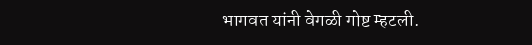भागवत यांनी वेगळी गोष्ट म्हटली.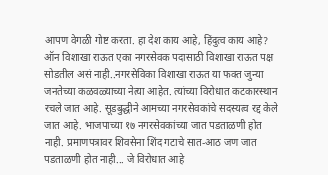आपण वेगळी गोष्ट करता. हा देश काय आहे, हिंदुत्व काय आहे? ऑन विशाखा राऊत एका नगरसेवक पदासाठी विशाखा राऊत पक्ष सोडतील असं नाही..नगरसेविका विशाखा राऊत या फक्त जुन्या जनतेच्या कळवळ्याच्या नेत्या आहेत. त्यांच्या विरोधात कटकारस्थान रचले जात आहे. सूडबुद्धीने आमच्या नगरसेवकांचे सदस्यत्व रद्द केले जात आहे. भाजपाच्या १७ नगरसेवकांच्या जात पडताळणी होत नाही. प्रमाणपत्रावर शिवसेना शिंद गटाचे सात-आठ जण जात पडताळणी होत नाही... जे विरोधात आहे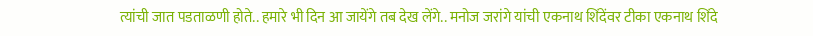त्यांची जात पडताळणी होते.. हमारे भी दिन आ जायेंगे तब देख लेंगे.. मनोज जरांगे यांची एकनाथ शिंदेंवर टीका एकनाथ शिंदे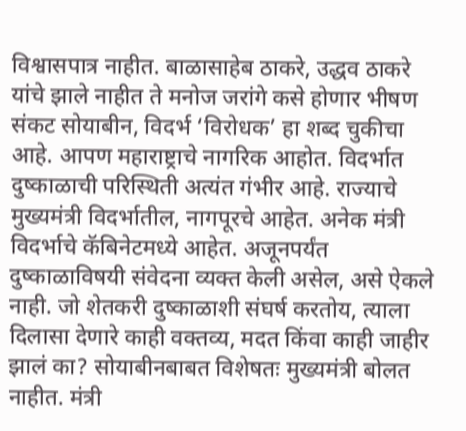विश्वासपात्र नाहीत. बाळासाहेब ठाकरे, उद्धव ठाकरे यांचे झाले नाहीत ते मनोज जरांगे कसे होणार भीषण संकट सोयाबीन, विदर्भ ‘विरोधक’ हा शब्द चुकीचा आहे. आपण महाराष्ट्राचे नागरिक आहोत. विदर्भात दुष्काळाची परिस्थिती अत्यंत गंभीर आहे. राज्याचे मुख्यमंत्री विदर्भातील, नागपूरचे आहेत. अनेक मंत्री विदर्भाचे कॅबिनेटमध्ये आहेत. अजूनपर्यंत दुष्काळाविषयी संवेदना व्यक्त केली असेल, असे ऐकले नाही. जो शेतकरी दुष्काळाशी संघर्ष करतोय, त्याला दिलासा देणारे काही वक्तव्य, मदत किंवा काही जाहीर झालं का? सोयाबीनबाबत विशेषतः मुख्यमंत्री बोलत नाहीत. मंत्री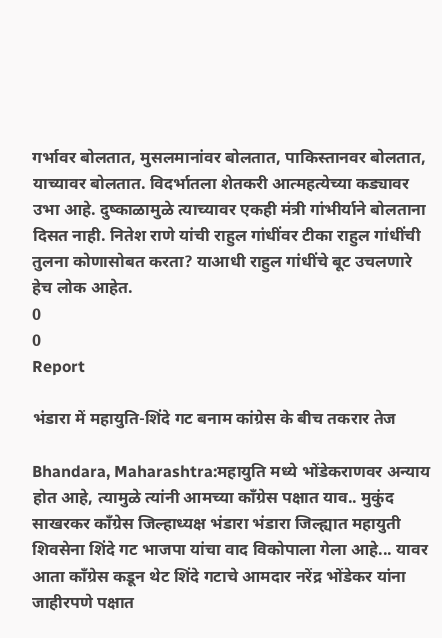गर्भावर बोलतात, मुसलमानांवर बोलतात, पाकिस्तानवर बोलतात, याच्यावर बोलतात. विदर्भातला शेतकरी आत्महत्येच्या कड्यावर उभा आहे. दुष्काळामुळे त्याच्यावर एकही मंत्री गांभीर्याने बोलताना दिसत नाही. नितेश राणे यांची राहुल गांधींवर टीका राहुल गांधींची तुलना कोणासोबत करता? याआधी राहुल गांधींचे बूट उचलणारे हेच लोक आहेत.
0
0
Report

भंडारा में महायुति-शिंदे गट बनाम कांग्रेस के बीच तकरार तेज

Bhandara, Maharashtra:महायुति मध्ये भोंडेकराणवर अन्याय होत आहे, त्यामुळे त्यांनी आमच्या काँग्रेस पक्षात याव.. मुकुंद साखरकर काँग्रेस जिल्हाध्यक्ष भंडारा भंडारा जिल्ह्यात महायुती शिवसेना शिंदे गट भाजपा यांचा वाद विकोपाला गेला आहे... यावर आता काँग्रेस कडून थेट शिंदे गटाचे आमदार नरेंद्र भोंडेकर यांना जाहीरपणे पक्षात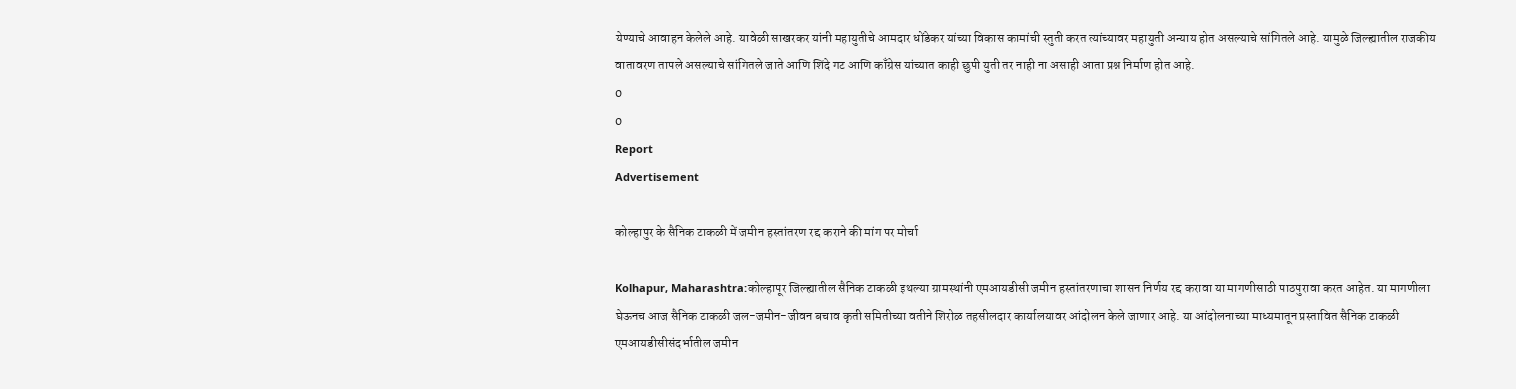येण्याचे आवाहन केलेले आहे. यावेळी साखरकर यांनी महायुतीचे आमदार धोंडेकर यांच्या विकास कामांची स्तुती करत त्यांच्यावर महायुती अन्याय होत असल्याचे सांगितले आहे. यामुळे जिल्ह्यातील राजकीय वातावरण तापले असल्याचे सांगितले जाते आणि शिंदे गट आणि काँग्रेस यांच्यात काही छुपी युती तर नाही ना असाही आता प्रश्न निर्माण होत आहे.
0
0
Report
Advertisement

कोल्हापुर के सैनिक टाकळी में जमीन हस्तांतरण रद्द कराने की मांग पर मोर्चा

Kolhapur, Maharashtra:कोल्हापूर जिल्ह्यातील सैनिक टाकळी इथल्या ग्रामस्थांनी एमआयडीसी जमीन हस्तांतरणाचा शासन निर्णय रद्द करावा या मागणीसाठी पाठपुरावा करत आहेत. या मागणीला घेऊनच आज सैनिक टाकळी जल-जमीन-जीवन बचाव कृती समितीच्या वतीने शिरोळ तहसीलदार कार्यालयावर आंदोलन केले जाणार आहे. या आंदोलनाच्या माध्यमातून प्रस्तावित सैनिक टाकळी एमआयडीसीसंदर्भातील जमीन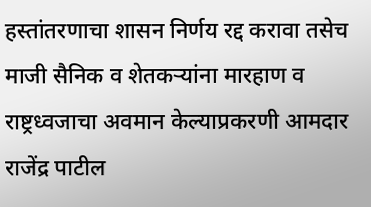हस्तांतरणाचा शासन निर्णय रद्द करावा तसेच माजी सैनिक व शेतकऱ्यांना मारहाण व राष्ट्रध्वजाचा अवमान केल्याप्रकरणी आमदार राजेंद्र पाटील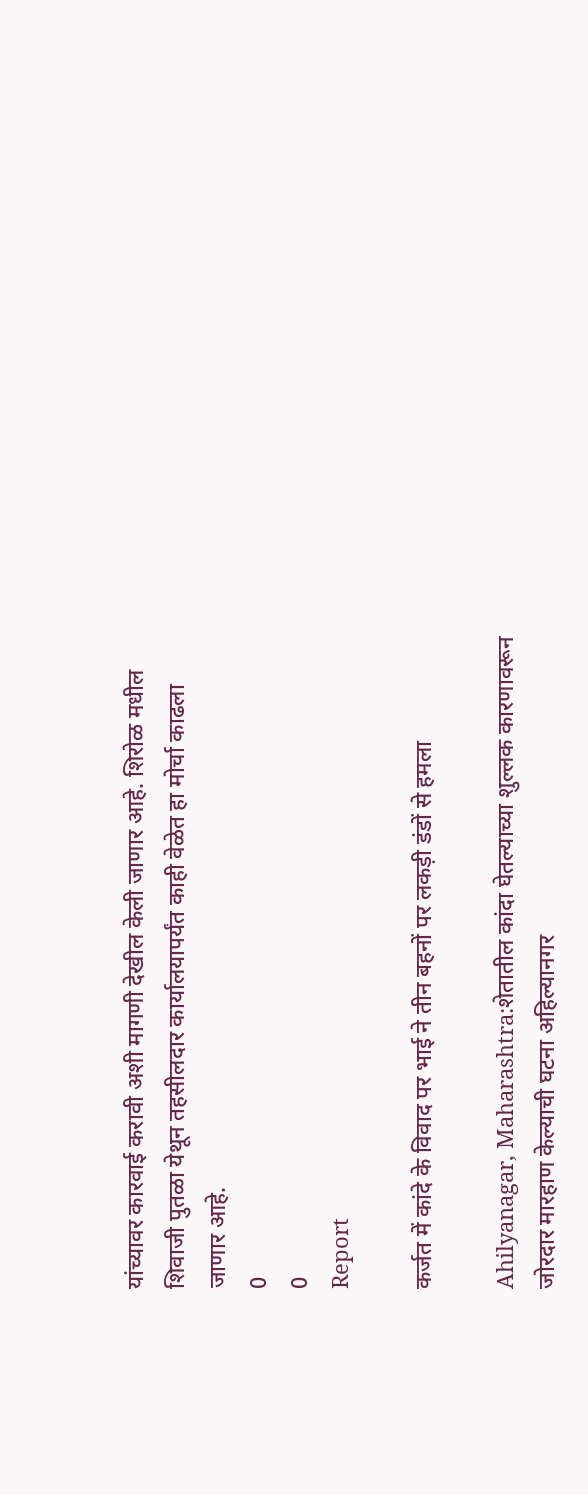यांच्यावर कारवाई करावी अशी मागणी देखील केली जाणार आहे. शिरोळ मधील शिवाजी पुतळा येथून तहसीलदार कार्यालयापर्यंत काही वेळेत हा मोर्चा काढला जाणार आहे.
0
0
Report

कर्जत में कांदे के विवाद पर भाई ने तीन बहनों पर लकड़ी डंडों से हमला

Ahilyanagar, Maharashtra:शेतातील कांदा घेतल्याच्या शुल्लक कारणावरून जोरदार मारहाण केल्याची घटना अहिल्यानगर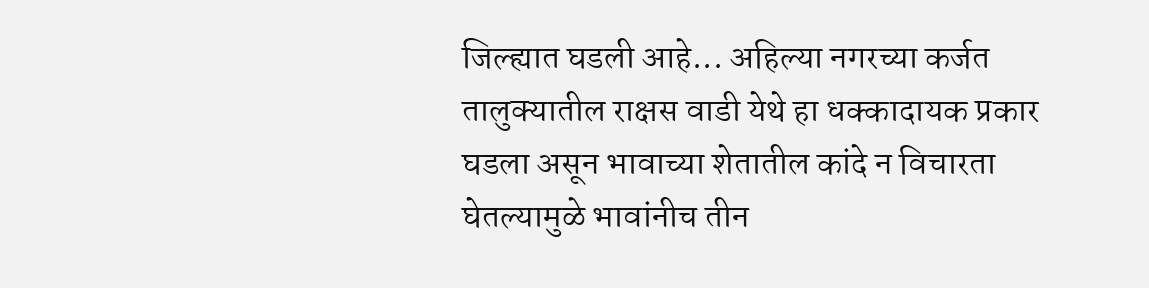जिल्ह्यात घडली आहे... अहिल्या नगरच्या कर्जत तालुक्यातील राक्षस वाडी येथे हा धक्कादायक प्रकार घडला असून भावाच्या शेतातील कांदे न विचारता घेतल्यामुळे भावांनीच तीन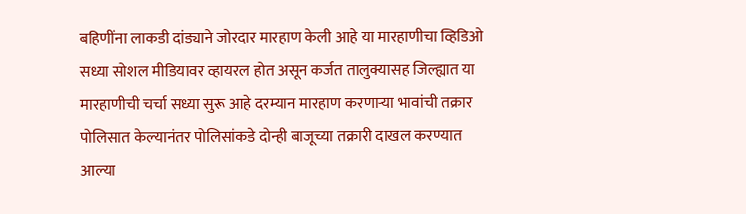बहिणींना लाकडी दांड्याने जोरदार मारहाण केली आहे या मारहाणीचा व्हिडिओ सध्या सोशल मीडियावर व्हायरल होत असून कर्जत तालुक्यासह जिल्ह्यात या मारहाणीची चर्चा सध्या सुरू आहे दरम्यान मारहाण करणाऱ्या भावांची तक्रार पोलिसात केल्यानंतर पोलिसांकडे दोन्ही बाजूच्या तक्रारी दाखल करण्यात आल्या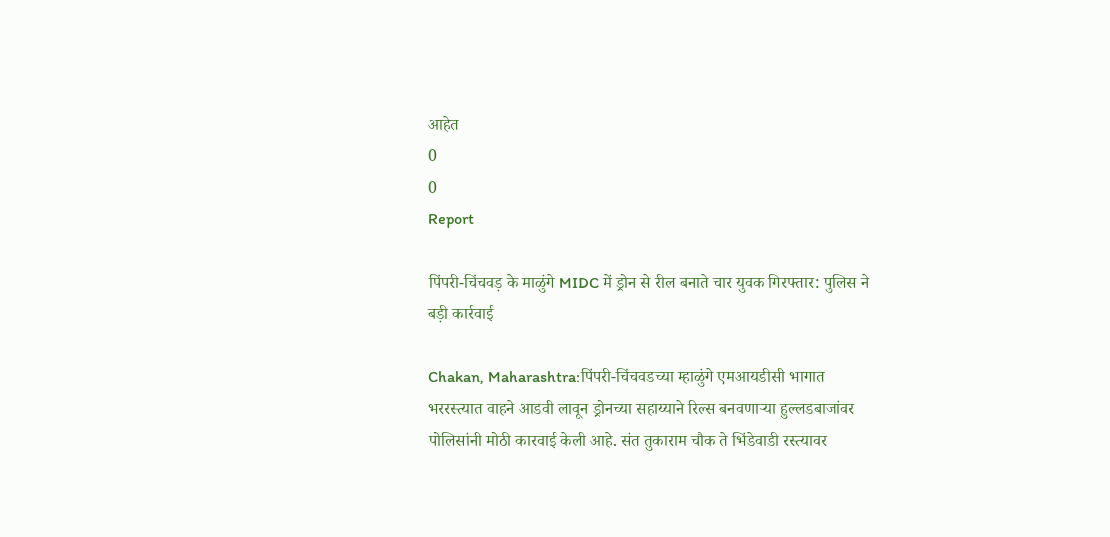आहेत
0
0
Report

पिंपरी-चिंचवड़ के माळुंगे MIDC में ड्रोन से रील बनाते चार युवक गिरफ्तार: पुलिस ने बड़ी कार्रवाई

Chakan, Maharashtra:पिंपरी-चिंचवडच्या म्हाळुंगे एमआयडीसी भागात भररस्त्यात वाहने आडवी लावून ड्रोनच्या सहाय्याने रिल्स बनवणाऱ्या हुल्लडबाजांवर पोलिसांनी मोठी कारवाई केली आहे. संत तुकाराम चौक ते भिंडेवाडी रस्त्यावर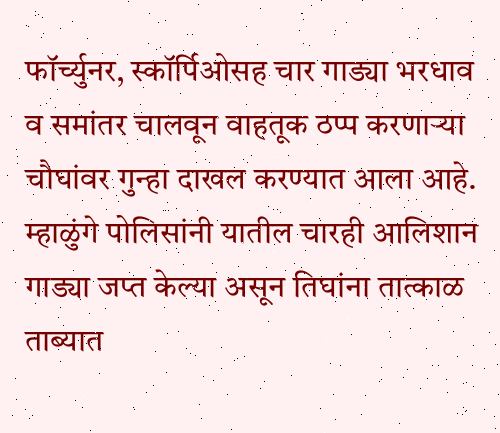फॉर्च्युनर, स्कॉर्पिओसह चार गाड्या भरधाव व समांतर चालवून वाहतूक ठप्प करणाऱ्या चौघांवर गुन्हा दाखल करण्यात आला आहे. म्हाळुंगे पोलिसांनी यातील चारही आलिशान गाड्या जप्त केल्या असून तिघांना तात्काळ ताब्यात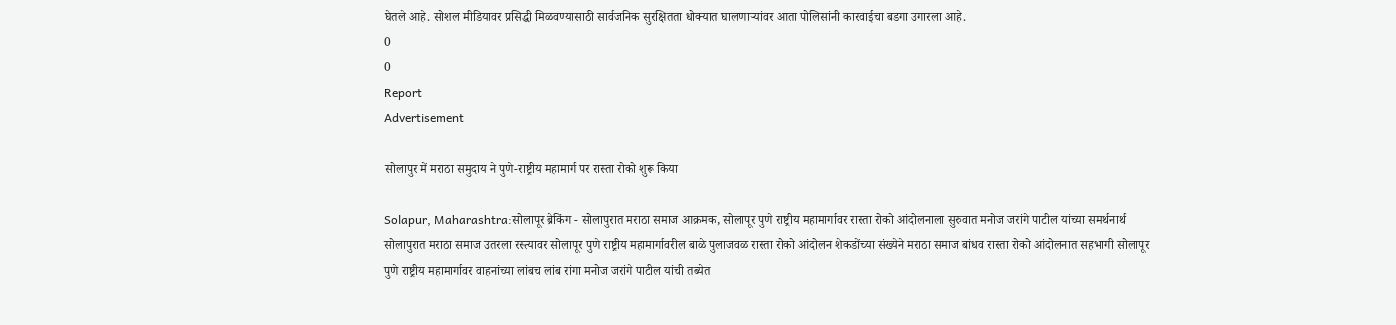घेतले आहे. सोशल मीडियावर प्रसिद्धी मिळवण्यासाठी सार्वजनिक सुरक्षितता धोक्यात घालणाऱ्यांवर आता पोलिसांनी कारवाईचा बडगा उगारला आहे.
0
0
Report
Advertisement

सोलापुर में मराठा समुदाय ने पुणे-राष्ट्रीय महामार्ग पर रास्ता रोको शुरू किया

Solapur, Maharashtra:सोलापूर ब्रेकिंग - सोलापुरात मराठा समाज आक्रमक, सोलापूर पुणे राष्ट्रीय महामार्गावर रास्ता रोको आंदोलनाला सुरुवात मनोज जरांगे पाटील यांच्या समर्थनार्थ सोलापुरात मराठा समाज उतरला रस्त्यावर सोलापूर पुणे राष्ट्रीय महामार्गावरील बाळे पुलाजवळ रास्ता रोको आंदोलन शेकडोंच्या संख्येने मराठा समाज बांधव रास्ता रोको आंदोलनात सहभागी सोलापूर पुणे राष्ट्रीय महामार्गावर वाहनांच्या लांबच लांब रांगा मनोज जरांगे पाटील यांची तब्येत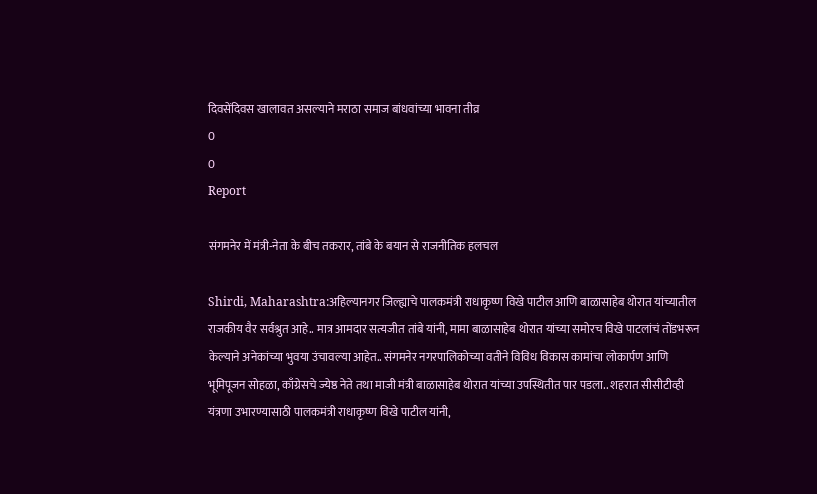दिवसेंदिवस खालावत असल्याने मराठा समाज बांधवांच्या भावना तीव्र
0
0
Report

संगमनेर में मंत्री-नेता के बीच तकरार, तांबे के बयान से राजनीतिक हलचल

Shirdi, Maharashtra:अहिल्यानगर जिल्ह्याचे पालकमंत्री राधाकृष्ण विखे पाटील आणि बाळासाहेब थोरात यांच्यातील राजकीय वैर सर्वश्रुत आहे.. मात्र आमदार सत्यजीत तांबे यांनी, मामा बाळासाहेब थोरात यांच्या समोरच विखे पाटलांचं तोंडभरून केल्याने अनेकांच्या भुवया उंचावल्या आहेत.. संगमनेर नगरपालिकोच्या वतीने विविध विकास कामांचा लोकार्पण आणि भूमिपूजन सोहळा, काँग्रेसचे ज्येष्ठ नेते तथा माजी मंत्री बाळासाहेब थोरात यांच्या उपस्थितीत पार पडला.. शहरात सीसीटीव्ही यंत्रणा उभारण्यासाठी पालकमंत्री राधाकृष्ण विखे पाटील यांनी,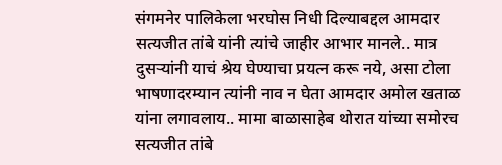संगमनेर पालिकेला भरघोस निधी दिल्याबद्दल आमदार सत्यजीत तांबे यांनी त्यांचे जाहीर आभार मानले.. मात्र दुसऱ्यांनी याचं श्रेय घेण्याचा प्रयत्न करू नये, असा टोला भाषणादरम्यान त्यांनी नाव न घेता आमदार अमोल खताळ यांना लगावलाय.. मामा बाळासाहेब थोरात यांच्या समोरच सत्यजीत तांबे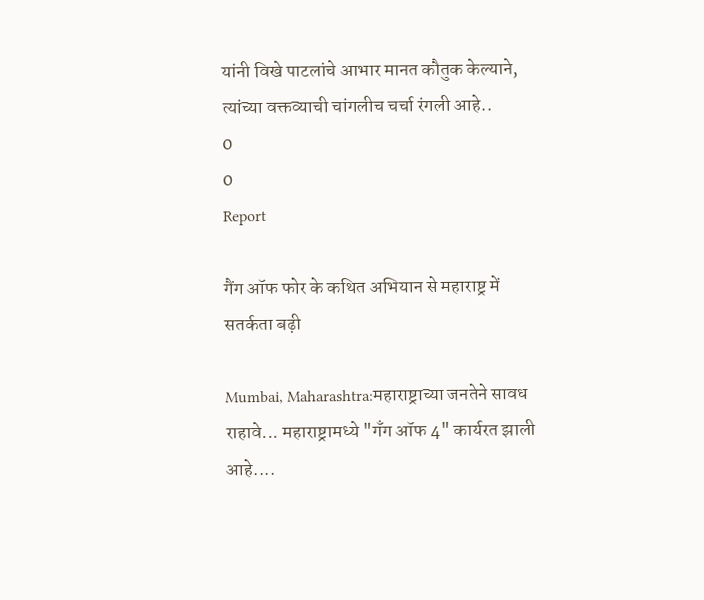यांनी विखे पाटलांचे आभार मानत कौतुक केल्याने, त्यांच्या वक्तव्याची चांगलीच चर्चा रंगली आहे..
0
0
Report

गैंग ऑफ फोर के कथित अभियान से महाराष्ट्र में सतर्कता बढ़ी

Mumbai, Maharashtra:महाराष्ट्राच्या जनतेने सावध राहावे... महाराष्ट्रामध्ये "गॅंग ऑफ 4" कार्यरत झाली आहे....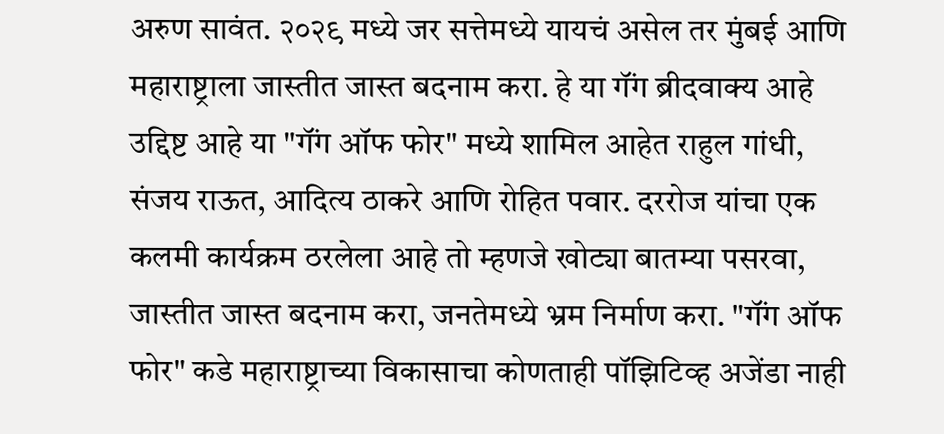अरुण सावंत. २०२९ मध्ये जर सत्तेमध्ये यायचं असेल तर मुंबई आणि महाराष्ट्राला जास्तीत जास्त बदनाम करा. हे या गॅंग ब्रीदवाक्य आहे उद्दिष्ट आहे या "गॅंग ऑफ फोर" मध्ये शामिल आहेत राहुल गांधी, संजय राऊत, आदित्य ठाकरे आणि रोहित पवार. दररोज यांचा एक कलमी कार्यक्रम ठरलेला आहे तो म्हणजे खोट्या बातम्या पसरवा, जास्तीत जास्त बदनाम करा, जनतेमध्ये भ्रम निर्माण करा. "गॅंग ऑफ फोर" कडे महाराष्ट्राच्या विकासाचा कोणताही पॉझिटिव्ह अजेंडा नाही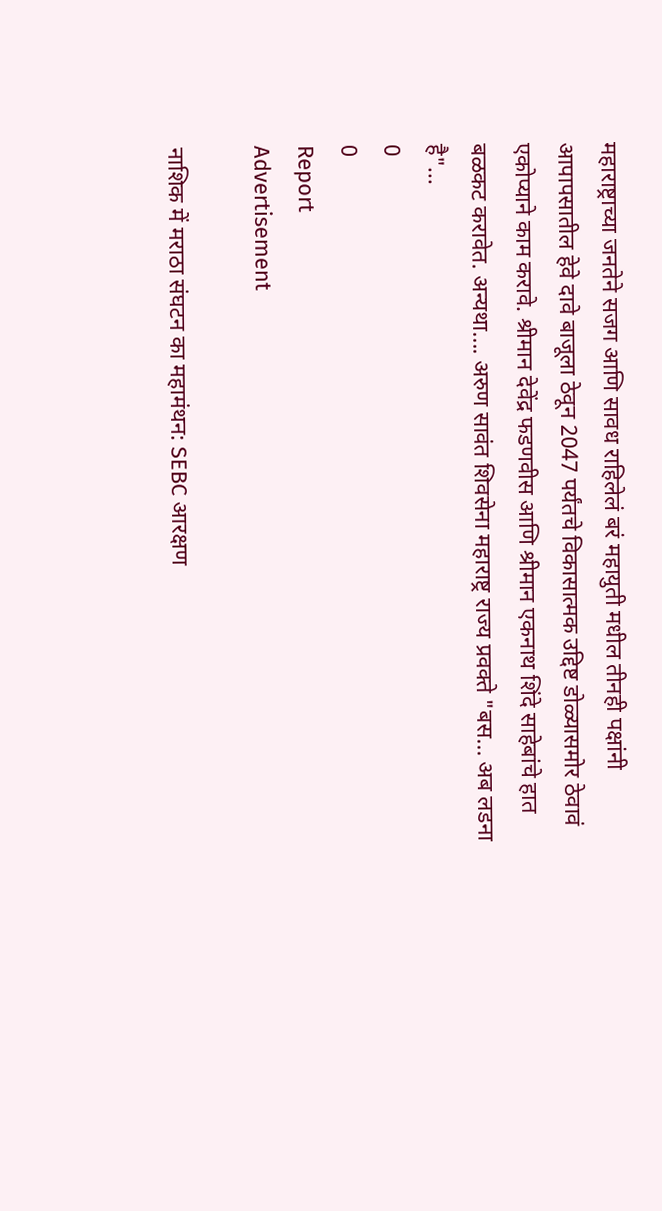महाराष्ट्राच्या जनतेने सजग आणि सावध राहिलेलं बरं महायुती मधील तीनही पक्षांनी आपापसातील हेवे दावे बाजूला ठेवून 2047 पर्यंतचे विकासात्मक उद्दिष्ट डोळ्यासमोर ठेवावं एकोप्याने काम करावे. श्रीमान देवेंद्र फडणवीस आणि श्रीमान एकनाथ शिंदे साहेबांचे हात बळकट करावेत. अन्यथा.... अरुण सावंत शिवसेना महाराष्ट्र राज्य प्रवक्ते "बस... अब लडना है"...
0
0
Report
Advertisement

नाशिक में मराठा संघटन का महामंथन: SEBC आरक्षण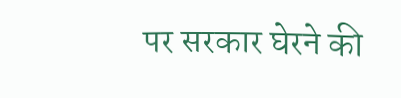पर सरकार घेरने की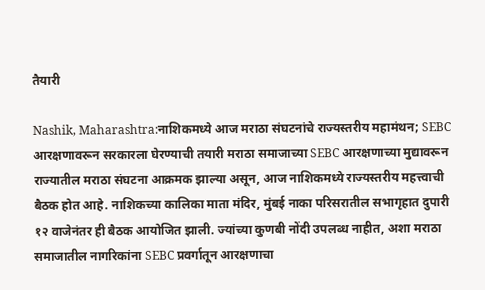तैयारी

Nashik, Maharashtra:नाशिकमध्ये आज मराठा संघटनांचे राज्यस्तरीय महामंथन; SEBC आरक्षणावरून सरकारला घेरण्याची तयारी मराठा समाजाच्या SEBC आरक्षणाच्या मुद्यावरून राज्यातील मराठा संघटना आक्रमक झाल्या असून, आज नाशिकमध्ये राज्यस्तरीय महत्त्वाची बैठक होत आहे. नाशिकच्या कालिका माता मंदिर, मुंबई नाका परिसरातील सभागृहात दुपारी १२ वाजेनंतर ही बैठक आयोजित झाली. ज्यांच्या कुणबी नोंदी उपलब्ध नाहीत, अशा मराठा समाजातील नागरिकांना SEBC प्रवर्गातून आरक्षणाचा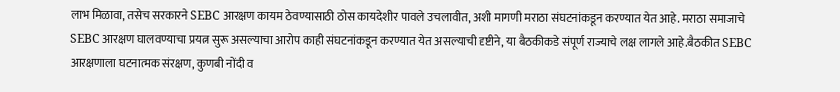लाभ मिळावा, तसेच सरकारने SEBC आरक्षण कायम ठेवण्यासाठी ठोस कायदेशीर पावले उचलावीत, अशी मागणी मराठा संघटनांकडून करण्यात येत आहे. मराठा समाजाचे SEBC आरक्षण घालवण्याचा प्रयत्न सुरू असल्याचा आरोप काही संघटनांकडून करण्यात येत असल्याची दृष्टीने, या बैठकीकडे संपूर्ण राज्याचे लक्ष लागले आहे.बैठकीत SEBC आरक्षणाला घटनात्मक संरक्षण, कुणबी नोंदी व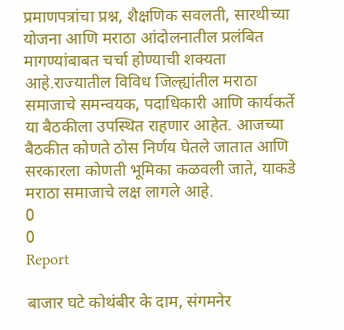प्रमाणपत्रांचा प्रश्न, शैक्षणिक सवलती, सारथीच्या योजना आणि मराठा आंदोलनातील प्रलंबित मागण्यांबाबत चर्चा होण्याची शक्यता आहे.राज्यातील विविध जिल्ह्यांतील मराठा समाजाचे समन्वयक, पदाधिकारी आणि कार्यकर्ते या बैठकीला उपस्थित राहणार आहेत. आजच्या बैठकीत कोणते ठोस निर्णय घेतले जातात आणि सरकारला कोणती भूमिका कळवली जाते, याकडे मराठा समाजाचे लक्ष लागले आहे.
0
0
Report

बाजार घटे कोथंबीर के दाम, संगमनेर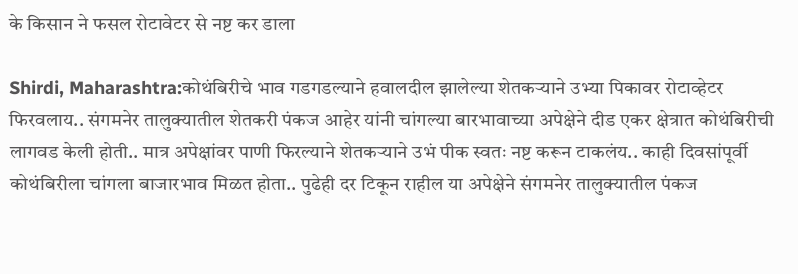के किसान ने फसल रोटावेटर से नष्ट कर डाला

Shirdi, Maharashtra:कोथंबिरीचे भाव गडगडल्याने हवालदील झालेल्या शेतकऱ्याने उभ्या पिकावर रोटाव्हेटर फिरवलाय.. संगमनेर तालुक्यातील शेतकरी पंकज आहेर यांनी चांगल्या बारभावाच्या अपेक्षेने दीड एकर क्षेत्रात कोथंबिरीची लागवड केली होती.. मात्र अपेक्षांवर पाणी फिरल्याने शेतकऱ्याने उभं पीक स्वतः नष्ट करून टाकलंय.. काही दिवसांपूर्वी कोथंबिरीला चांगला बाजारभाव मिळत होता.. पुढेही दर टिकून राहील या अपेक्षेने संगमनेर तालुक्यातील पंकज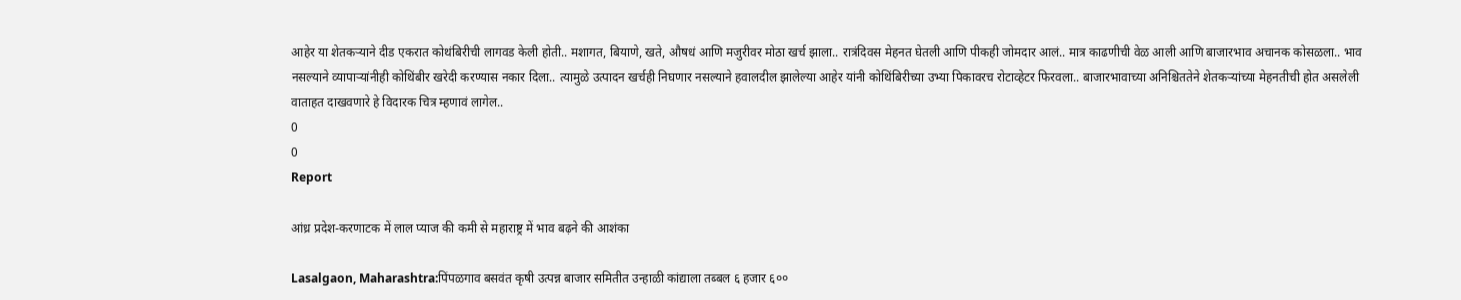आहेर या शेतकऱ्याने दीड एकरात कोथंबिरीची लागवड केली होती.. मशागत, बियाणे, खते, औषधं आणि मजुरीवर मोठा खर्च झाला.. रात्रंदिवस मेहनत घेतली आणि पीकही जोमदार आलं.. मात्र काढणीची वेळ आली आणि बाजारभाव अचानक कोसळला.. भाव नसल्याने व्यापाऱ्यांनीही कोथिंबीर खरेदी करण्यास नकार दिला.. त्यामुळे उत्पादन खर्चही निघणार नसल्याने हवालदील झालेल्या आहेर यांनी कोथिंबिरीच्या उभ्या पिकावरच रोटाव्हेटर फिरवला.. बाजारभावाच्या अनिश्चिततेने शेतकऱ्यांच्या मेहनतीची होत असलेली वाताहत दाखवणारे हे विदारक चित्र म्हणावं लागेल..
0
0
Report

आंध्र प्रदेश-करणाटक में लाल प्याज की कमी से महाराष्ट्र में भाव बढ़ने की आशंका

Lasalgaon, Maharashtra:पिंपळगाव बसवंत कृषी उत्पन्न बाजार समितीत उन्हाळी कांद्याला तब्बल ६ हजार ६००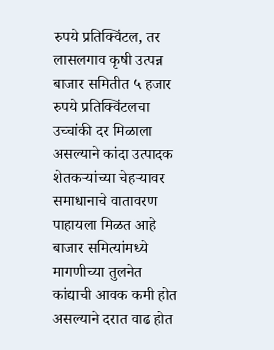रुपये प्रतिक्विंटल, तर लासलगाव कृषी उत्पन्न बाजार समितीत ५ हजार रुपये प्रतिक्विंटलचा उच्चांकी दर मिळाला असल्याने कांदा उत्पादक शेतकऱ्यांच्या चेहऱ्यावर समाधानाचे वातावरण पाहायला मिळत आहे बाजार समित्यांमध्ये मागणीच्या तुलनेत कांद्याची आवक कमी होत असल्याने दरात वाढ होत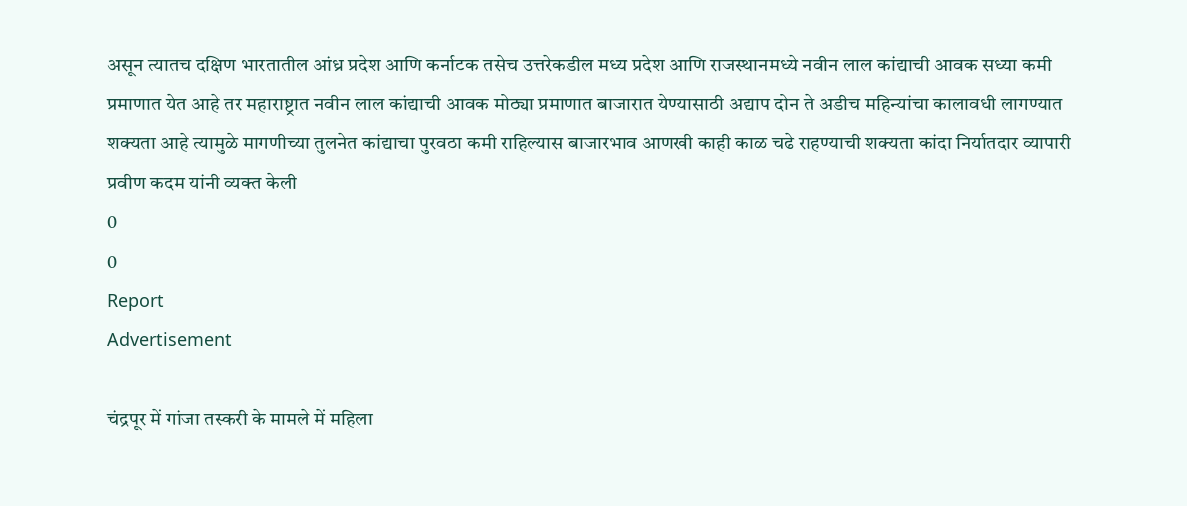असून त्यातच दक्षिण भारतातील आंध्र प्रदेश आणि कर्नाटक तसेच उत्तरेकडील मध्य प्रदेश आणि राजस्थानमध्ये नवीन लाल कांद्याची आवक सध्या कमी प्रमाणात येत आहे तर महाराष्ट्रात नवीन लाल कांद्याची आवक मोठ्या प्रमाणात बाजारात येण्यासाठी अद्याप दोन ते अडीच महिन्यांचा कालावधी लागण्यात शक्यता आहे त्यामुळे मागणीच्या तुलनेत कांद्याचा पुरवठा कमी राहिल्यास बाजारभाव आणखी काही काळ चढे राहण्याची शक्यता कांदा निर्यातदार व्यापारी प्रवीण कदम यांनी व्यक्त केली
0
0
Report
Advertisement

चंद्रपूर में गांजा तस्करी के मामले में महिला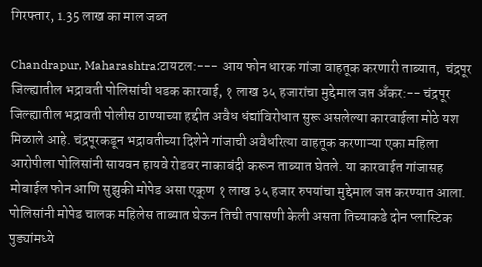गिरफ्तार, 1.35 लाख का माल जब्त

Chandrapur, Maharashtra:टायटल:--- आय फोन धारक गांजा वाहतूक करणारी ताब्यात,  चंद्रपूर जिल्ह्यातील भद्रावती पोलिसांची धडक कारवाई, १ लाख ३५ हजारांचा मुद्देमाल जप्त अँकर:-- चंद्रपूर जिल्ह्यातील भद्रावती पोलीस ठाण्याच्या हद्दीत अवैध धंद्यांविरोधात सुरू असलेल्या कारवाईला मोठे यश मिळाले आहे. चंद्रपूरकडून भद्रावतीच्या दिशेने गांजाची अवैधरित्या वाहतूक करणाऱ्या एका महिला आरोपीला पोलिसांनी सायवन हायवे रोडवर नाकाबंदी करून ताब्यात घेतले. या कारवाईत गांजासह मोबाईल फोन आणि सुझुकी मोपेड असा एकूण १ लाख ३५ हजार रुपयांचा मुद्देमाल जप्त करण्यात आला. पोलिसांनी मोपेड चालक महिलेस ताब्यात घेऊन तिची तपासणी केली असता तिच्याकडे दोन प्लास्टिक पुड्यांमध्ये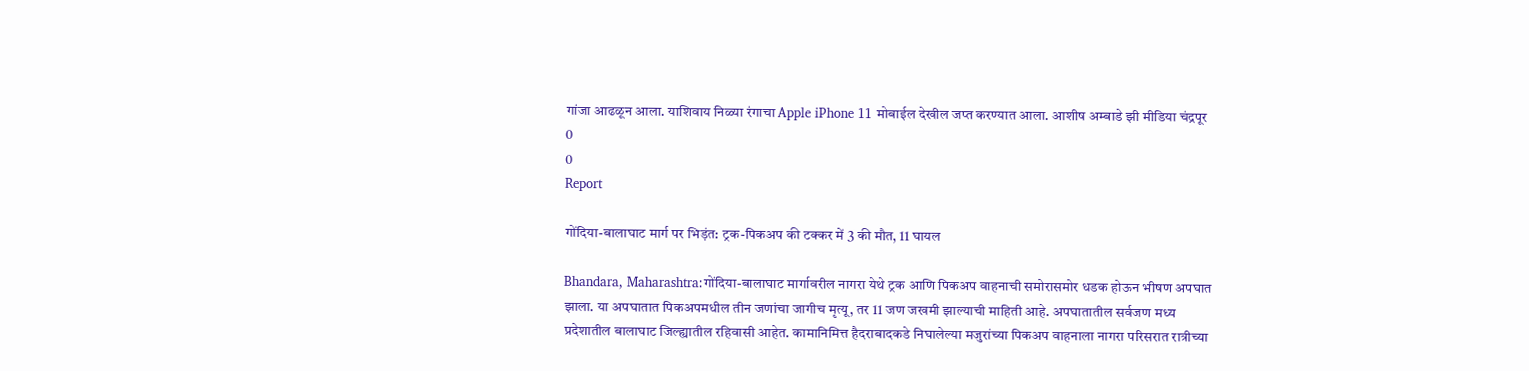गांजा आढळून आला. याशिवाय निळ्या रंगाचा Apple iPhone 11 मोबाईल देखील जप्त करण्यात आला. आशीष अम्बाडे झी मीडिया चंद्रपूर
0
0
Report

गोंदिया-बालाघाट मार्ग पर भिड़ंत: ट्रक-पिकअप की टक्कर में 3 की मौत, 11 घायल

Bhandara, Maharashtra:गोंदिया-बालाघाट मार्गावरील नागरा येथे ट्रक आणि पिकअप वाहनाची समोरासमोर धडक होऊन भीषण अपघात झाला. या अपघातात पिकअपमधील तीन जणांचा जागीच मृत्यू, तर 11 जण जखमी झाल्याची माहिती आहे. अपघातातील सर्वजण मध्य प्रदेशातील बालाघाट जिल्ह्यातील रहिवासी आहेत. कामानिमित्त हैदराबादकडे निघालेल्या मजुरांच्या पिकअप वाहनाला नागरा परिसरात रात्रीच्या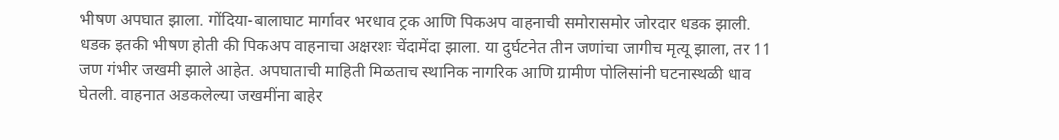भीषण अपघात झाला. गोंदिया-बालाघाट मार्गावर भरधाव ट्रक आणि पिकअप वाहनाची समोरासमोर जोरदार धडक झाली. धडक इतकी भीषण होती की पिकअप वाहनाचा अक्षरशः चेंदामेंदा झाला. या दुर्घटनेत तीन जणांचा जागीच मृत्यू झाला, तर 11 जण गंभीर जखमी झाले आहेत. अपघाताची माहिती मिळताच स्थानिक नागरिक आणि ग्रामीण पोलिसांनी घटनास्थळी धाव घेतली. वाहनात अडकलेल्या जखमींना बाहेर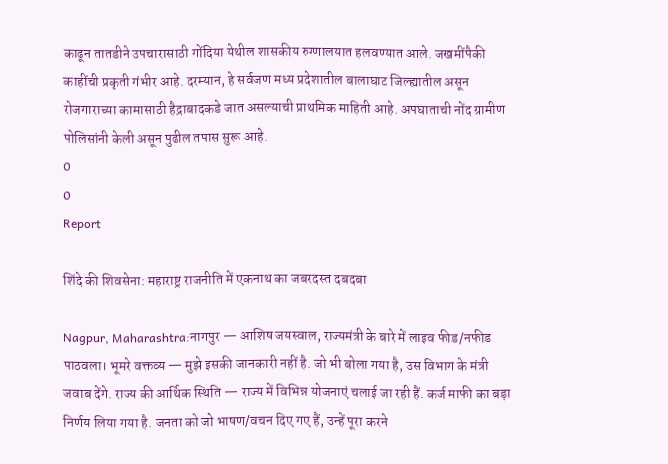काढून तातडीने उपचारासाठी गोंदिया येथील शासकीय रुग्णालयात हलवण्यात आले. जखमींपैकी काहींची प्रकृती गंभीर आहे. दरम्यान, हे सर्वजण मध्य प्रदेशातील बालाघाट जिल्ह्यातील असून रोजगाराच्या कामासाठी हैद्राबादकडे जात असल्याची प्राथमिक माहिती आहे. अपघाताची नोंद ग्रामीण पोलिसांनी केली असून पुढील तपास सुरू आहे.
0
0
Report

शिंदे की शिवसेना: महाराष्ट्र राजनीति में एकनाथ का जबरदस्त दबदबा

Nagpur, Maharashtra:नागपुर — आशिष जयस्वाल, राज्यमंत्री के बारे में लाइव फीड/नफीड पाठवला। भूमरे वक्तव्य — मुझे इसकी जानकारी नहीं है. जो भी बोला गया है, उस विभाग के मंत्री जवाब देंगे. राज्य की आर्थिक स्थिति — राज्य में विभिन्न योजनाएं चलाई जा रही हैं. कर्ज माफी का बड़ा निर्णय लिया गया है. जनता को जो भाषण/वचन दिए गए हैं, उन्हें पूरा करने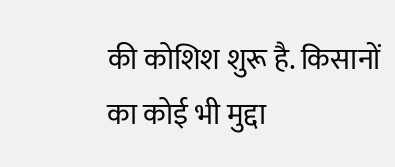की कोशिश शुरू है. किसानों का कोई भी मुद्दा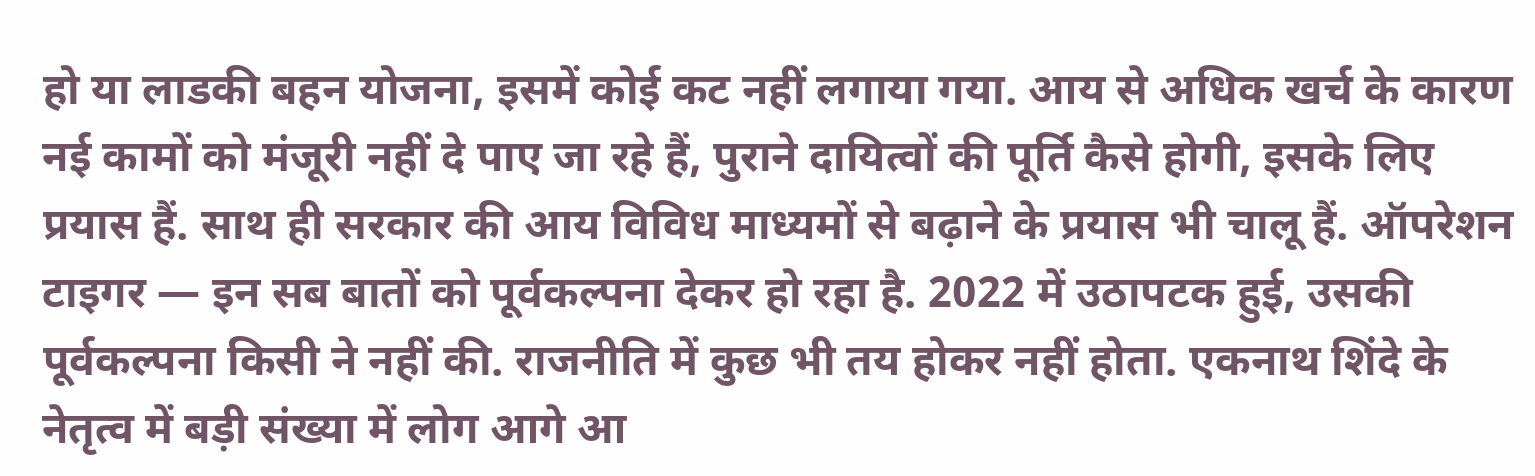हो या लाडकी बहन योजना, इसमें कोई कट नहीं लगाया गया. आय से अधिक खर्च के कारण नई कामों को मंजूरी नहीं दे पाए जा रहे हैं, पुराने दायित्वों की पूर्ति कैसे होगी, इसके लिए प्रयास हैं. साथ ही सरकार की आय विविध माध्यमों से बढ़ाने के प्रयास भी चालू हैं. ऑपरेशन टाइगर — इन सब बातों को पूर्वकल्पना देकर हो रहा है. 2022 में उठापटक हुई, उसकी पूर्वकल्पना किसी ने नहीं की. राजनीति में कुछ भी तय होकर नहीं होता. एकनाथ शिंदे के नेतृत्व में बड़ी संख्या में लोग आगे आ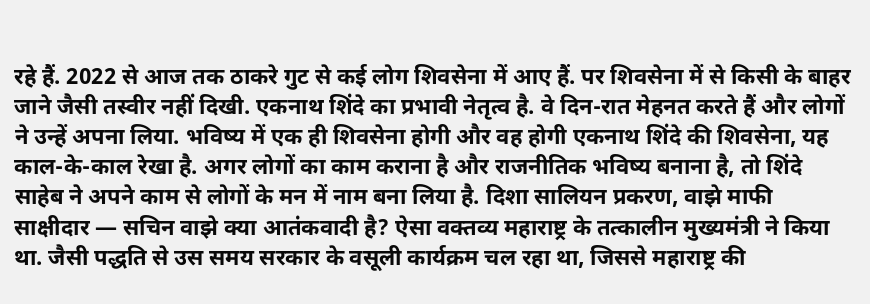रहे हैं. 2022 से आज तक ठाकरे गुट से कई लोग शिवसेना में आए हैं. पर शिवसेना में से किसी के बाहर जाने जैसी तस्वीर नहीं दिखी. एकनाथ शिंदे का प्रभावी नेतृत्व है. वे दिन-रात मेहनत करते हैं और लोगों ने उन्हें अपना लिया. भविष्य में एक ही शिवसेना होगी और वह होगी एकनाथ शिंदे की शिवसेना, यह काल-के-काल रेखा है. अगर लोगों का काम कराना है और राजनीतिक भविष्य बनाना है, तो शिंदे साहेब ने अपने काम से लोगों के मन में नाम बना लिया है. दिशा सालियन प्रकरण, वाझे माफी साक्षीदार — सचिन वाझे क्या आतंकवादी है? ऐसा वक्तव्य महाराष्ट्र के तत्कालीन मुख्यमंत्री ने किया था. जैसी पद्धति से उस समय सरकार के वसूली कार्यक्रम चल रहा था, जिससे महाराष्ट्र की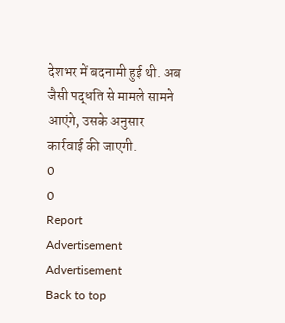देशभर में बदनामी हुई थी. अब जैसी पद्धति से मामले सामने आएंगे, उसके अनुसार कार्रवाई की जाएगी.
0
0
Report
Advertisement
Advertisement
Back to top